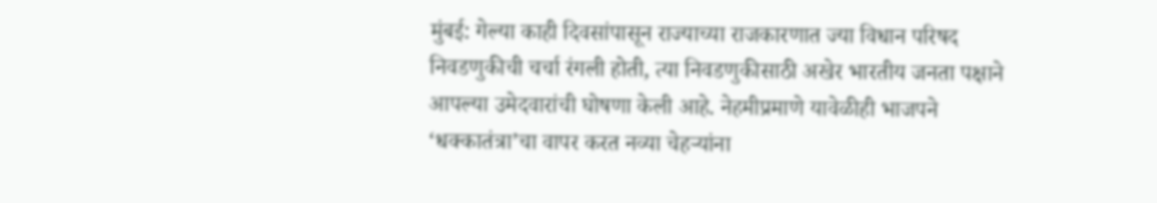मुंबई: गेल्या काही दिवसांपासून राज्याच्या राजकारणात ज्या विधान परिषद निवडणुकीची चर्चा रंगली होती, त्या निवडणुकीसाठी अखेर भारतीय जनता पक्षाने आपल्या उमेदवारांची घोषणा केली आहे. नेहमीप्रमाणे यावेळीही भाजपने ‘धक्कातंत्रा’चा वापर करत नव्या चेहऱ्यांना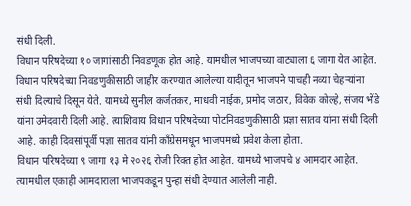संधी दिली.
विधान परिषदेच्या १० जागांसाठी निवडणूक होत आहे. यामधील भाजपच्या वाट्याला ६ जागा येत आहेत. विधान परिषदेच्या निवडणुकीसाठी जाहीर करण्यात आलेल्या यादीतून भाजपने पाचही नव्या चेहऱ्यांना संधी दिल्याचे दिसून येते. यामध्ये सुनील कर्जतकर, माधवी नाईक, प्रमोद जठार, विवेक कोल्हे, संजय भेंडे यांना उमेदवारी दिली आहे. त्याशिवाय विधान परिषदेच्या पोटनिवडणुकीसाठी प्रज्ञा सातव यांना संधी दिली आहे. काही दिवसांपूर्वी पज्ञा सातव यांनी काँग्रेसमधून भाजपमध्ये प्रवेश केला होता.
विधान परिषदेच्या ९ जागा १३ मे २०२६ रोजी रिक्त होत आहेत. यामध्ये भाजपचे ४ आमदार आहेत. त्यामधील एकाही आमदाराला भाजपकडून पुन्हा संधी देण्यात आलेली नाही.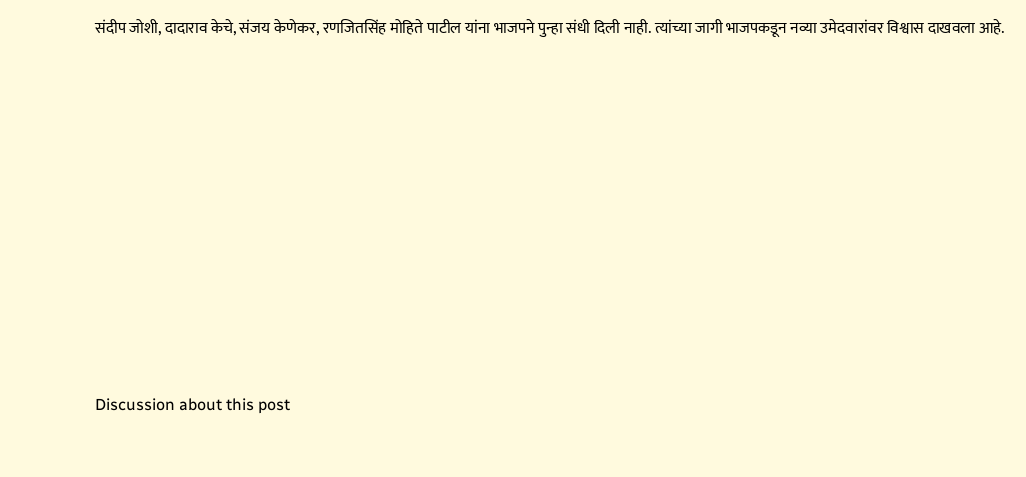संदीप जोशी, दादाराव केचे, संजय केणेकर, रणजितसिंह मोहिते पाटील यांना भाजपने पुन्हा संधी दिली नाही. त्यांच्या जागी भाजपकडून नव्या उमेदवारांवर विश्वास दाखवला आहे.














Discussion about this post